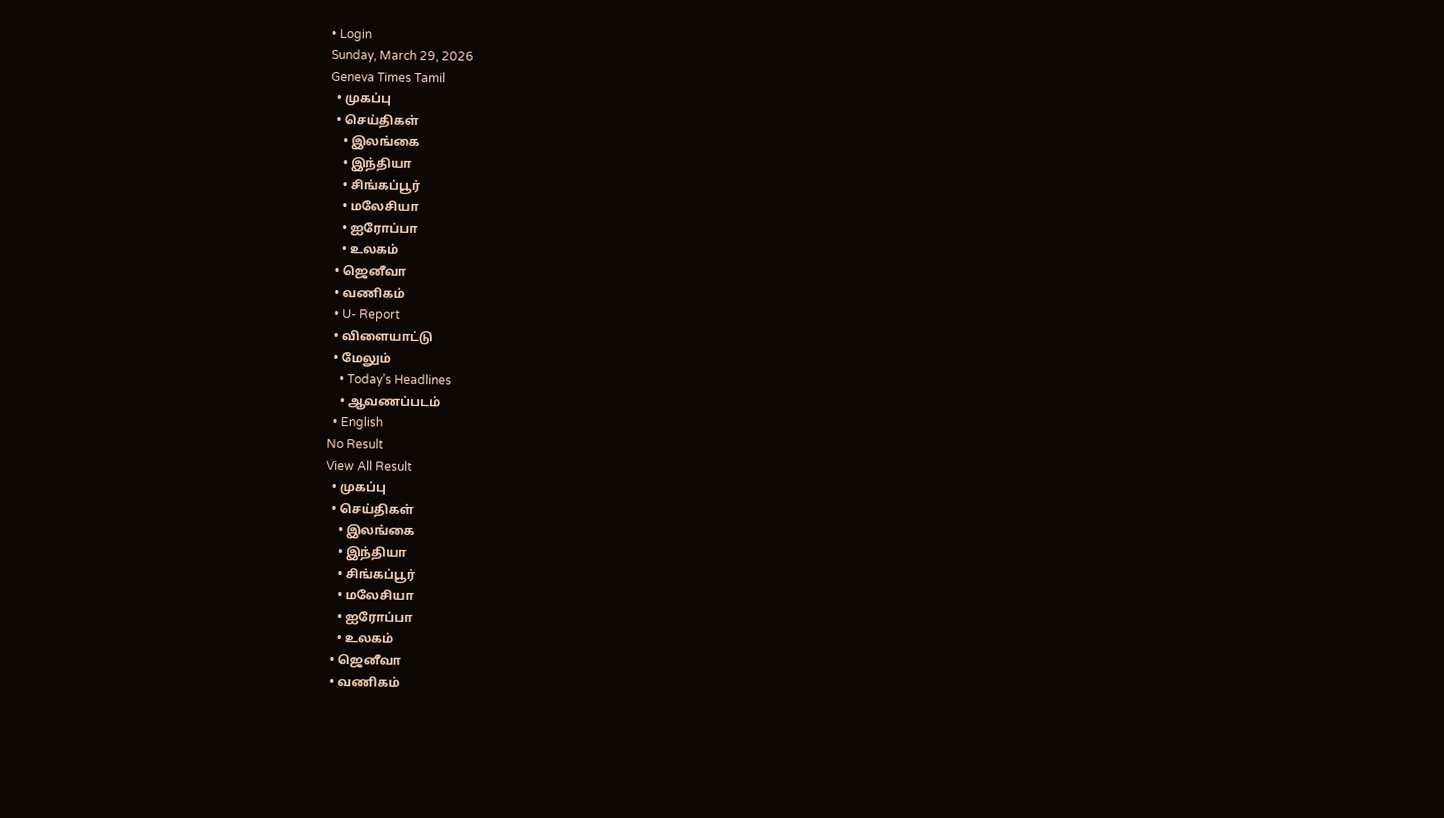• Login
Sunday, March 29, 2026
Geneva Times Tamil
  • முகப்பு
  • செய்திகள்
    • இலங்கை
    • இந்தியா
    • சிங்கப்பூர்
    • மலேசியா
    • ஐரோப்பா
    • உலகம்
  • ஜெனீவா
  • வணிகம்
  • U- Report
  • விளையாட்டு
  • மேலும்
    • Today’s Headlines
    • ஆவணப்படம்
  • English
No Result
View All Result
  • முகப்பு
  • செய்திகள்
    • இலங்கை
    • இந்தியா
    • சிங்கப்பூர்
    • மலேசியா
    • ஐரோப்பா
    • உலகம்
  • ஜெனீவா
  • வணிகம்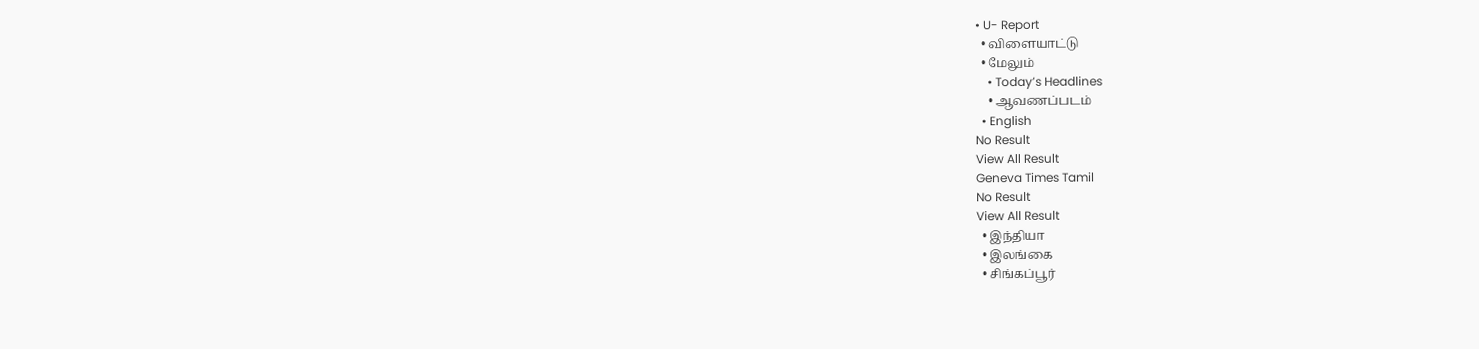• U- Report
  • விளையாட்டு
  • மேலும்
    • Today’s Headlines
    • ஆவணப்படம்
  • English
No Result
View All Result
Geneva Times Tamil
No Result
View All Result
  • இந்தியா
  • இலங்கை
  • சிங்கப்பூர்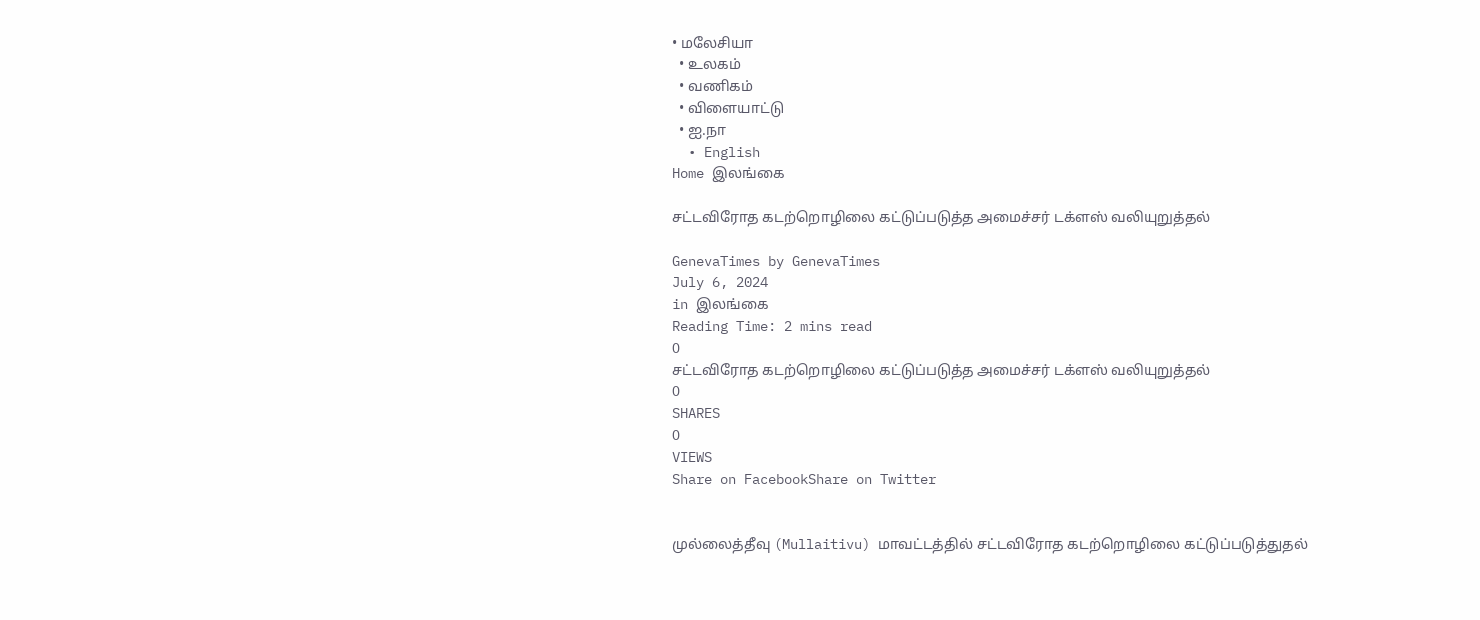• மலேசியா
  • உலகம்
  • வணிகம்
  • விளையாட்டு
  • ஐ.நா
  • English
Home இலங்கை

சட்டவிரோத கடற்றொழிலை கட்டுப்படுத்த அமைச்சர் டக்ளஸ் வலியுறுத்தல்

GenevaTimes by GenevaTimes
July 6, 2024
in இலங்கை
Reading Time: 2 mins read
0
சட்டவிரோத கடற்றொழிலை கட்டுப்படுத்த அமைச்சர் டக்ளஸ் வலியுறுத்தல்
0
SHARES
0
VIEWS
Share on FacebookShare on Twitter


முல்லைத்தீவு (Mullaitivu) மாவட்டத்தில் சட்டவிரோத கடற்றொழிலை கட்டுப்படுத்துதல்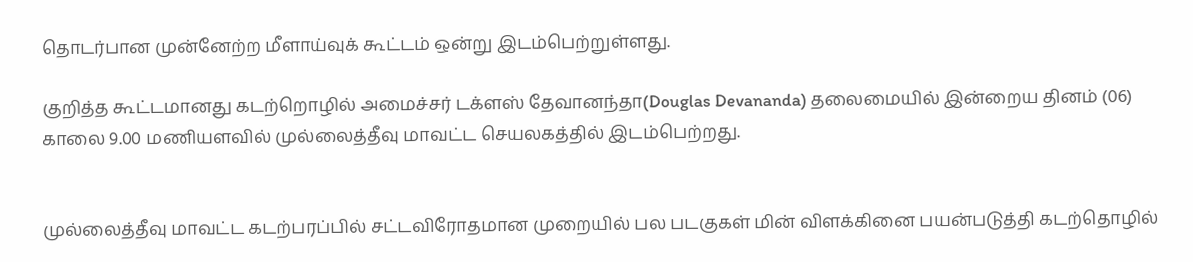தொடர்பான முன்னேற்ற மீளாய்வுக் கூட்டம் ஒன்று இடம்பெற்றுள்ளது.

குறித்த கூட்டமானது கடற்றொழில் அமைச்சர் டக்ளஸ் தேவானந்தா(Douglas Devananda) தலைமையில் இன்றைய தினம் (06) காலை 9.00 மணியளவில் முல்லைத்தீவு மாவட்ட செயலகத்தில் இடம்பெற்றது.


முல்லைத்தீவு மாவட்ட கடற்பரப்பில் சட்டவிரோதமான முறையில் பல படகுகள் மின் விளக்கினை பயன்படுத்தி கடற்தொழில்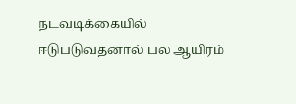நடவடிக்கையில் ஈடுபடுவதனால் பல ஆயிரம்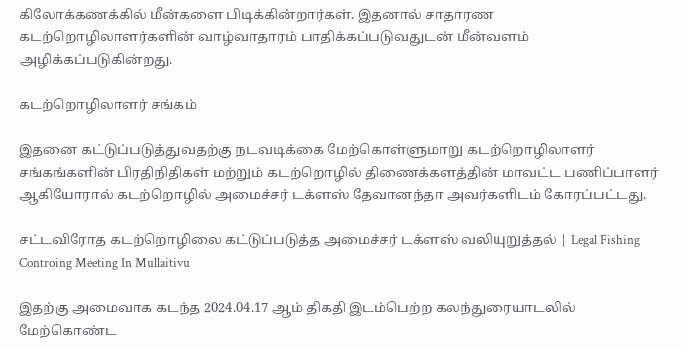கிலோக்கணக்கில் மீன்களை பிடிக்கின்றார்கள். இதனால் சாதாரண கடற்றொழிலாளர்களின் வாழ்வாதாரம் பாதிக்கப்படுவதுடன் மீன்வளம் அழிக்கப்படுகின்றது.

கடற்றொழிலாளர் சங்கம்

இதனை கட்டுப்படுத்துவதற்கு நடவடிக்கை மேற்கொள்ளுமாறு கடற்றொழிலாளர் சங்கங்களின் பிரதிநிதிகள் மற்றும் கடற்றொழில் திணைக்களத்தின் மாவட்ட பணிப்பாளர் ஆகியோரால் கடற்றொழில் அமைச்சர் டக்ளஸ் தேவானந்தா அவர்களிடம் கோரப்பட்டது.

சட்டவிரோத கடற்றொழிலை கட்டுப்படுத்த அமைச்சர் டக்ளஸ் வலியுறுத்தல் | Legal Fishing Controing Meeting In Mullaitivu

இதற்கு அமைவாக கடந்த 2024.04.17 ஆம் திகதி இடம்பெற்ற கலந்துரையாடலில் மேற்கொண்ட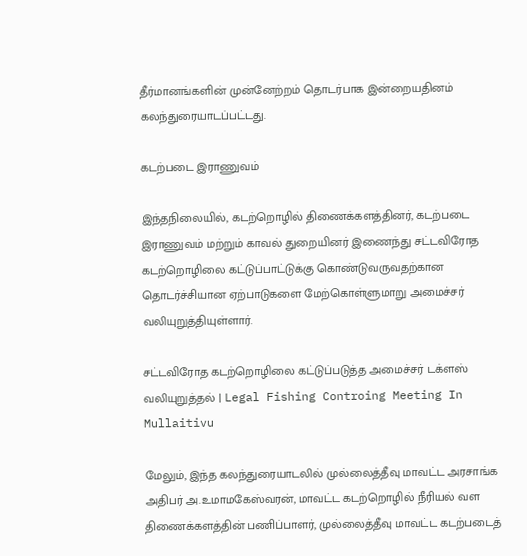தீர்மானங்களின் முன்னேற்றம் தொடர்பாக இன்றையதினம் கலந்துரையாடப்பட்டது.

கடற்படை இராணுவம்

இந்தநிலையில், கடற்றொழில் திணைக்களத்தினர், கடற்படை இராணுவம் மற்றும் காவல் துறையினர் இணைந்து சட்டவிரோத கடற்றொழிலை கட்டுப்பாட்டுக்கு கொண்டுவருவதற்கான தொடர்ச்சியான ஏற்பாடுகளை மேற்கொள்ளுமாறு அமைச்சர் வலியுறுத்தியுள்ளார்.

சட்டவிரோத கடற்றொழிலை கட்டுப்படுத்த அமைச்சர் டக்ளஸ் வலியுறுத்தல் | Legal Fishing Controing Meeting In Mullaitivu

மேலும், இந்த கலந்துரையாடலில் முல்லைத்தீவு மாவட்ட அரசாங்க அதிபர் அ.உமாமகேஸ்வரன், மாவட்ட கடற்றொழில் நீரியல் வள திணைக்களத்தின் பணிப்பாளர், முல்லைத்தீவு மாவட்ட கடற்படைத்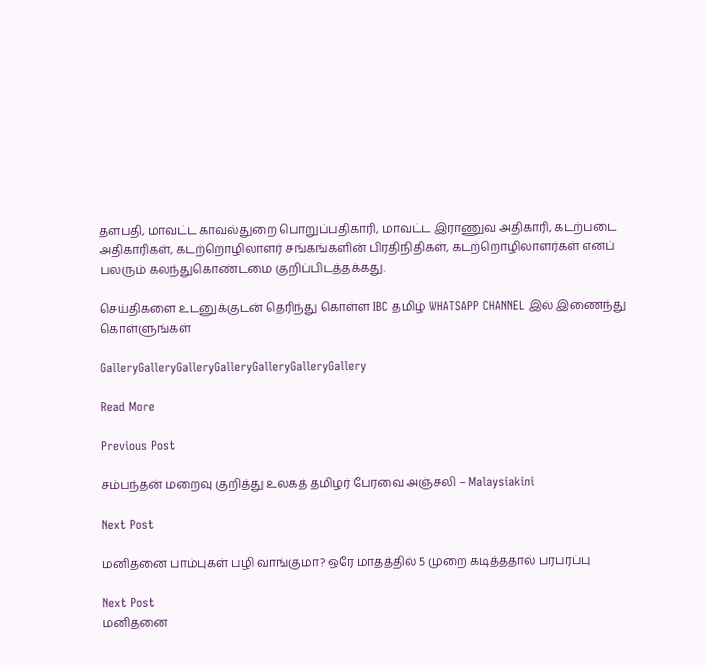தளபதி, மாவட்ட காவல்துறை பொறுப்பதிகாரி, மாவட்ட இராணுவ அதிகாரி, கடற்படை அதிகாரிகள், கடற்றொழிலாளர் சங்கங்களின் பிரதிநிதிகள், கடற்றொழிலாளர்கள் எனப் பலரும் கலந்துகொண்டமை குறிப்பிடத்தக்கது.

செய்திகளை உடனுக்குடன் தெரிந்து கொள்ள IBC தமிழ் WHATSAPP CHANNEL இல் இணைந்து கொள்ளுங்கள்

GalleryGalleryGalleryGalleryGalleryGalleryGallery

Read More

Previous Post

சம்பந்தன் மறைவு குறித்து உலகத் தமிழர் பேரவை அஞ்சலி – Malaysiakini

Next Post

மனிதனை பாம்புகள் பழி வாங்குமா? ஒரே மாதத்தில் 5 முறை கடித்ததால் பரபரப்பு

Next Post
மனிதனை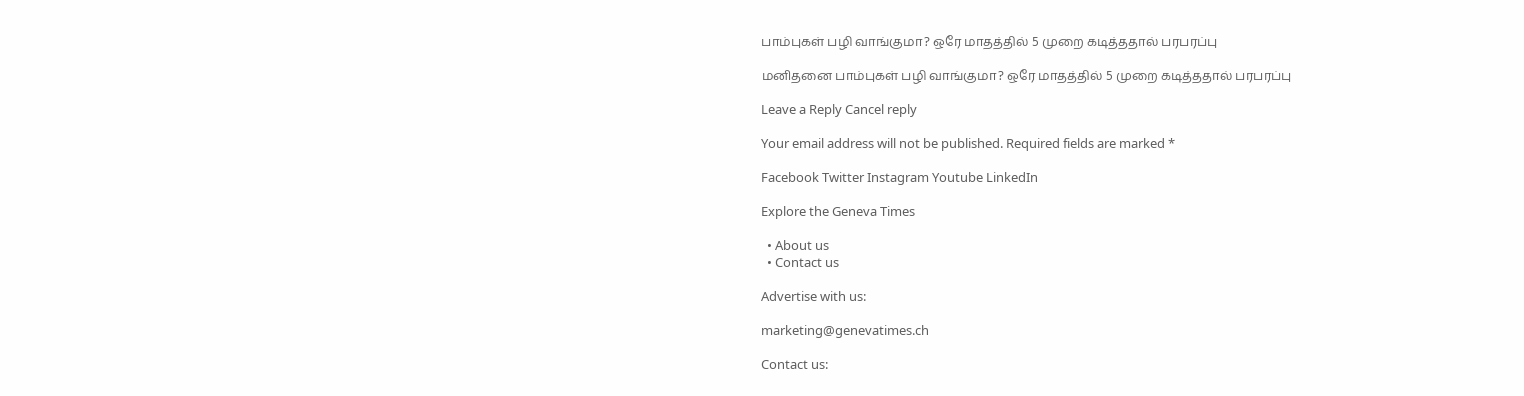பாம்புகள் பழி வாங்குமா? ஒரே மாதத்தில் 5 முறை கடித்ததால் பரபரப்பு

மனிதனை பாம்புகள் பழி வாங்குமா? ஒரே மாதத்தில் 5 முறை கடித்ததால் பரபரப்பு

Leave a Reply Cancel reply

Your email address will not be published. Required fields are marked *

Facebook Twitter Instagram Youtube LinkedIn

Explore the Geneva Times

  • About us
  • Contact us

Advertise with us:

marketing@genevatimes.ch

Contact us: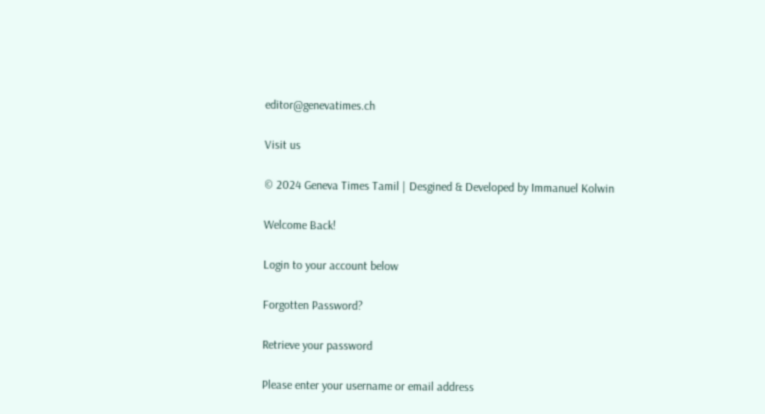editor@genevatimes.ch

Visit us

© 2024 Geneva Times Tamil | Desgined & Developed by Immanuel Kolwin

Welcome Back!

Login to your account below

Forgotten Password?

Retrieve your password

Please enter your username or email address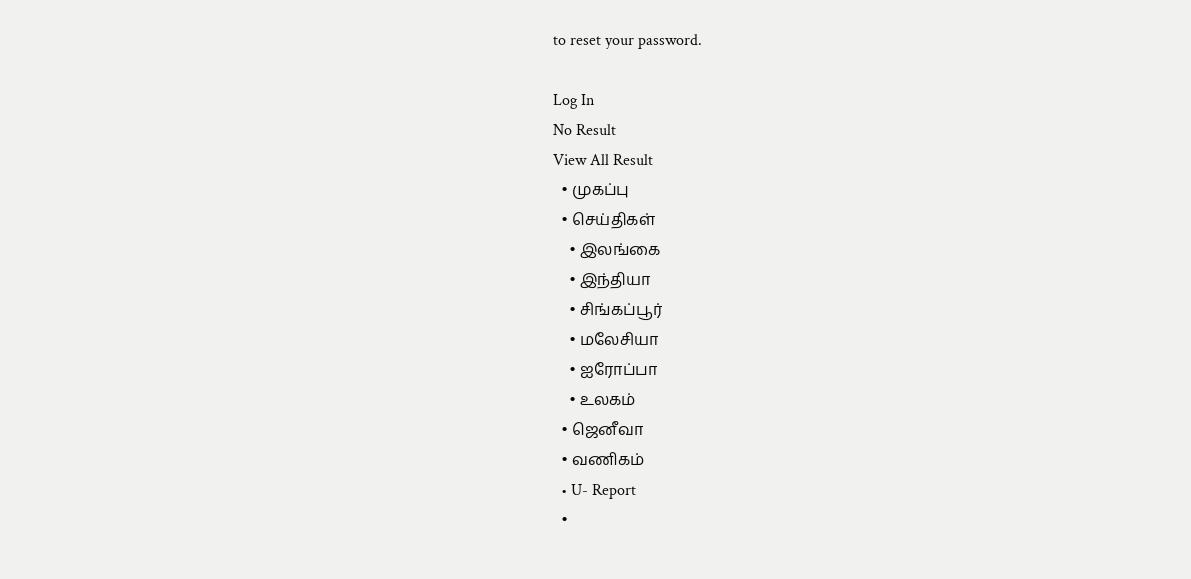to reset your password.

Log In
No Result
View All Result
  • முகப்பு
  • செய்திகள்
    • இலங்கை
    • இந்தியா
    • சிங்கப்பூர்
    • மலேசியா
    • ஐரோப்பா
    • உலகம்
  • ஜெனீவா
  • வணிகம்
  • U- Report
  •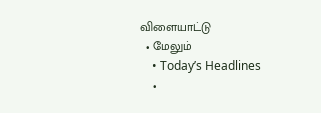விளையாட்டு
  • மேலும்
    • Today’s Headlines
    •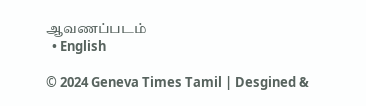ஆவணப்படம்
  • English

© 2024 Geneva Times Tamil | Desgined &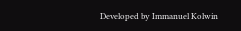Developed by Immanuel Kolwin